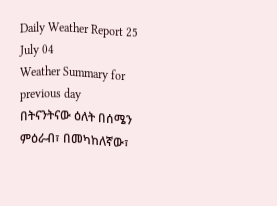Daily Weather Report 25 July 04
Weather Summary for previous day
በትናንትናው ዕለት በሰሜን ምዕራብ፣ በመካከለኛው፣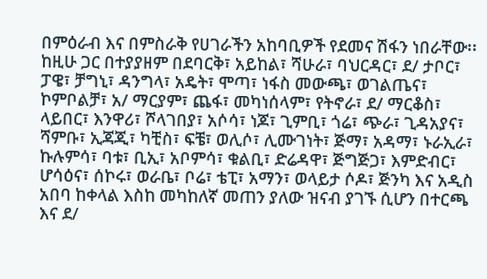በምዕራብ እና በምስራቅ የሀገራችን አከባቢዎች የደመና ሽፋን ነበራቸው፡፡ ከዚሁ ጋር በተያያዘም በደባርቅ፣ አይከል፣ ሻሁራ፣ ባህርዳር፣ ደ/ ታቦር፣ ፓዌ፣ ቻግኒ፣ ዳንግላ፣ አዴት፣ ሞጣ፣ ነፋስ መውጫ፣ ወገልጤና፣ ኮምቦልቻ፣ አ/ ማርያም፣ ጨፋ፣ መካነሰላም፣ የትኖራ፣ ደ/ ማርቆስ፣ ላይበር፣ እንዋሪ፣ ሾላገበያ፣ አሶሳ፣ ነጆ፣ ጊምቢ፣ ጎሬ፣ ጭራ፣ ጊዳአያና፣ ሻምቡ፣ ኢጃጂ፣ ካቺስ፣ ፍቼ፣ ወሊሶ፣ ሊሙገነት፣ ጅማ፣ አዳማ፣ ኑራኢራ፣ ኩሉምሳ፣ ባቱ፣ ቢኢ፣ አቦምሳ፣ ቁልቢ፣ ድሬዳዋ፣ ጅግጅጋ፣ እምድብር፣ ሆሳዕና፣ ሰኮሩ፣ ወራቤ፣ ቦሬ፣ ቴፒ፣ አማን፣ ወላይታ ሶዶ፣ ጅንካ እና አዲስ አበባ ከቀላል እስከ መካከለኛ መጠን ያለው ዝናብ ያገኙ ሲሆን በተርጫ እና ደ/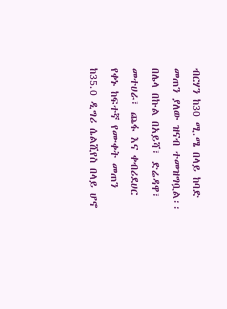ብርሃን ከ30 ሚ.ሜ በላይ ከባድ መጠን ያለው ዝናብ ተመዝግቧል፡፡ በሌላ በኩል በአይሻ፣ ድሬዳዋ፣ መተሀራ፣ ጨፋ እና ቀብሪደሀር የቀኑ ከፍተኛ የሙቀት መጠን ከ35.0 ዲግሪ ሴልሺየስ በላይ ሆኖ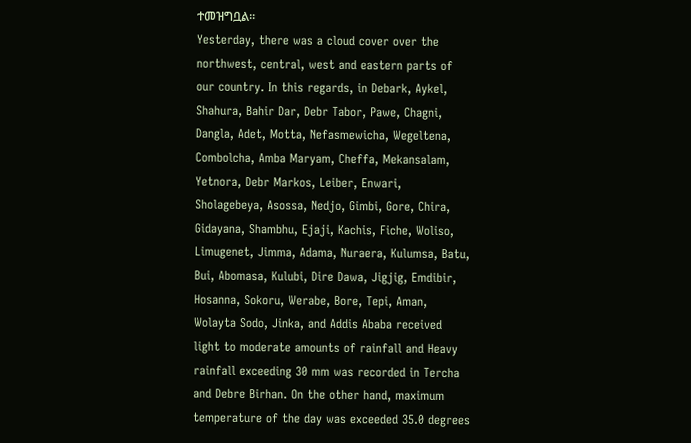ተመዝግቧል፡፡
Yesterday, there was a cloud cover over the northwest, central, west and eastern parts of our country. In this regards, in Debark, Aykel, Shahura, Bahir Dar, Debr Tabor, Pawe, Chagni, Dangla, Adet, Motta, Nefasmewicha, Wegeltena, Combolcha, Amba Maryam, Cheffa, Mekansalam, Yetnora, Debr Markos, Leiber, Enwari, Sholagebeya, Asossa, Nedjo, Gimbi, Gore, Chira, Gidayana, Shambhu, Ejaji, Kachis, Fiche, Woliso, Limugenet, Jimma, Adama, Nuraera, Kulumsa, Batu, Bui, Abomasa, Kulubi, Dire Dawa, Jigjig, Emdibir, Hosanna, Sokoru, Werabe, Bore, Tepi, Aman, Wolayta Sodo, Jinka, and Addis Ababa received light to moderate amounts of rainfall and Heavy rainfall exceeding 30 mm was recorded in Tercha and Debre Birhan. On the other hand, maximum temperature of the day was exceeded 35.0 degrees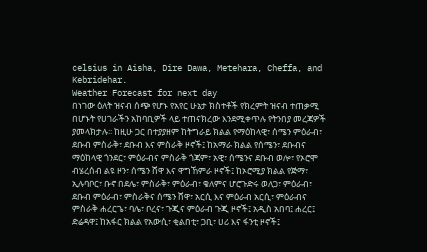celsius in Aisha, Dire Dawa, Metehara, Cheffa, and Kebridehar.
Weather Forecast for next day
በነገው ዕለት ዝናብ ሰጭ የሆኑ የአየር ሁኔታ ክስተቶች የክረምት ዝናብ ተጠቃሚ በሆኑት የሀገራችን አከባቢዎች ላይ ተጠናክረው እንደሚቀጥሉ የትንበያ መረጃዎች ያመላክታሉ፡፡ ከዚሁ ጋር በተያያዘም ከትግራይ ክልል የማዕከላዊ፣ ሰሜን ምዕራብ፣ ደቡብ ምስራቅ፣ ደቡብ እና ምስራቅ ዞኖች፤ ከአማራ ክልል የሰሜን፣ ደቡብና ማዕከላዊ ጎንደር፣ ምዕራብና ምስራቅ ጎጃም፣ አዊ፣ ሰሜንና ደቡብ ወሎ፣ የኦሮሞ ብሄረሰብ ልዩ ዞን፣ ሰሜን ሸዋ እና ዋግኸምራ ዞኖች፤ ከኦሮሚያ ክልል የጅማ፣ ኢሉባቦር፣ ቡኖ በደሌ፣ ምስራቅ፣ ምዕራብ፣ ቄለምና ሆሮጉድሩ ወለጋ፣ ምዕራብ፣ ደቡብ ምዕራብ፣ ምስራቅና ሰሜን ሸዋ፣ አርሲ እና ምዕራብ አርሲ፣ ምዕራብና ምስራቅ ሐረርጌ፣ ባሌ፣ ቦረና፣ ጉጂና ምዕራብ ጉጂ ዞኖች፤ አዲስ አበባ፤ ሐረር፤ ድሬዳዋ፤ ከአፋር ክልል የአውሲ፣ ቂልበቲ፣ ጋቢ፣ ሀሪ እና ፋንቲ ዞኖች፤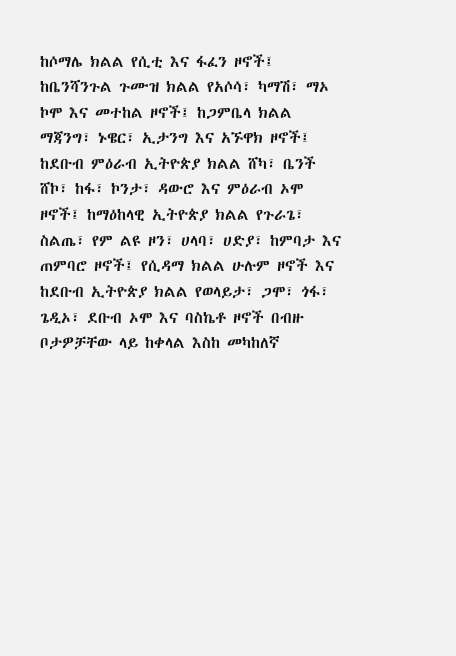ከሶማሌ ክልል የሲቲ እና ፋፈን ዞኖች፤ ከቤንሻንጉል ጉሙዝ ክልል የአሶሳ፣ ካማሽ፣ ማኦ ኮሞ እና መተከል ዞኖች፤ ከጋምቤላ ክልል ማጃንግ፣ ኑዌር፣ ኢታንግ እና አኙዋክ ዞኖች፤ ከደቡብ ምዕራብ ኢትዮጵያ ክልል ሸካ፣ ቤንች ሸኮ፣ ከፋ፣ ኮንታ፣ ዳውሮ እና ምዕራብ ኦሞ ዞኖች፤ ከማዕከላዊ ኢትዮጵያ ክልል የጉራጌ፣ ስልጤ፣ የም ልዩ ዞን፣ ሀላባ፣ ሀድያ፣ ከምባታ እና ጠምባሮ ዞኖች፤ የሲዳማ ክልል ሁሉም ዞኖች እና ከደቡብ ኢትዮጵያ ክልል የወላይታ፣ ጋሞ፣ ጎፋ፣ ጌዲኦ፣ ደቡብ ኦሞ እና ባስኬቶ ዞኖች በብዙ ቦታዎቻቸው ላይ ከቀላል እስከ መካከለኛ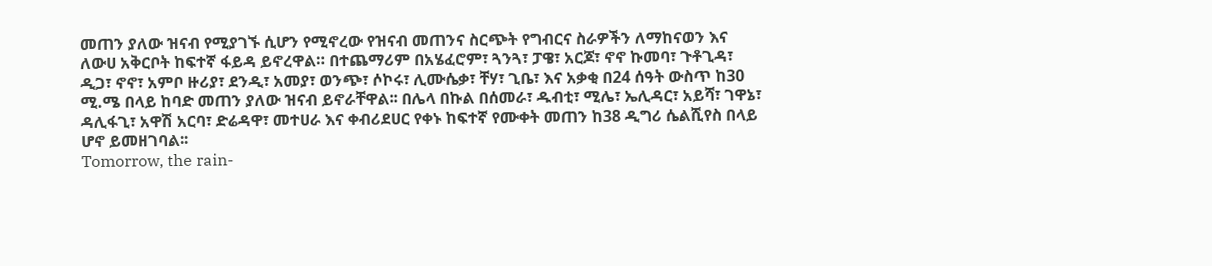መጠን ያለው ዝናብ የሚያገኙ ሲሆን የሚኖረው የዝናብ መጠንና ስርጭት የግብርና ስራዎችን ለማከናወን እና ለውሀ አቅርቦት ከፍተኛ ፋይዳ ይኖረዋል። በተጨማሪም በአሄፈሮም፣ ጓንጓ፣ ፓዌ፣ አርጆ፣ ኖኖ ኩመባ፣ ጉቶጊዳ፣ ዲጋ፣ ኖኖ፣ አምቦ ዙሪያ፣ ደንዲ፣ አመያ፣ ወንጭ፣ ሶኮሩ፣ ሊሙሴቃ፣ ቸሃ፣ ጊቤ፣ እና አቃቂ በ24 ሰዓት ውስጥ ከ30 ሚ.ሜ በላይ ከባድ መጠን ያለው ዝናብ ይኖራቸዋል፡፡ በሌላ በኩል በሰመራ፣ ዱብቲ፣ ሚሌ፣ ኤሊዳር፣ አይሻ፣ ገዋኔ፣ ዳሊፋጊ፣ አዋሽ አርባ፣ ድሬዳዋ፣ መተሀራ እና ቀብሪደሀር የቀኑ ከፍተኛ የሙቀት መጠን ከ38 ዲግሪ ሴልሺየስ በላይ ሆኖ ይመዘገባል፡፡
Tomorrow, the rain-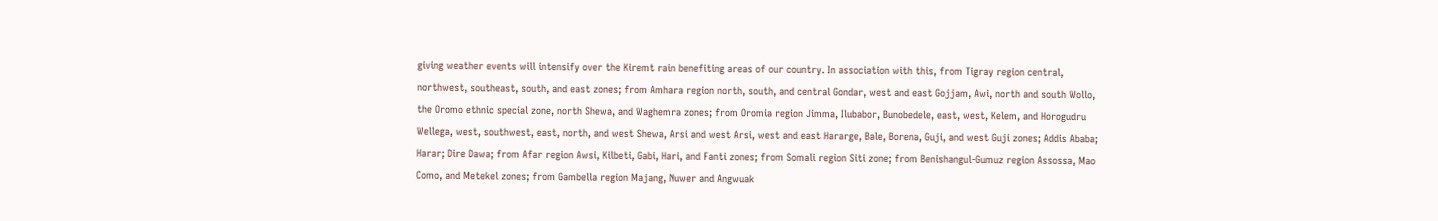giving weather events will intensify over the Kiremt rain benefiting areas of our country. In association with this, from Tigray region central, northwest, southeast, south, and east zones; from Amhara region north, south, and central Gondar, west and east Gojjam, Awi, north and south Wollo, the Oromo ethnic special zone, north Shewa, and Waghemra zones; from Oromia region Jimma, Ilubabor, Bunobedele, east, west, Kelem, and Horogudru Wellega, west, southwest, east, north, and west Shewa, Arsi and west Arsi, west and east Hararge, Bale, Borena, Guji, and west Guji zones; Addis Ababa; Harar; Dire Dawa; from Afar region Awsi, Kilbeti, Gabi, Hari, and Fanti zones; from Somali region Siti zone; from Benishangul-Gumuz region Assossa, Mao Como, and Metekel zones; from Gambella region Majang, Nuwer and Angwuak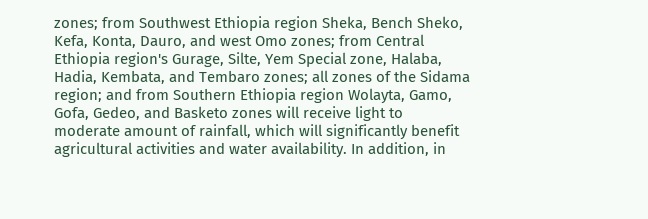zones; from Southwest Ethiopia region Sheka, Bench Sheko, Kefa, Konta, Dauro, and west Omo zones; from Central Ethiopia region's Gurage, Silte, Yem Special zone, Halaba, Hadia, Kembata, and Tembaro zones; all zones of the Sidama region; and from Southern Ethiopia region Wolayta, Gamo, Gofa, Gedeo, and Basketo zones will receive light to moderate amount of rainfall, which will significantly benefit agricultural activities and water availability. In addition, in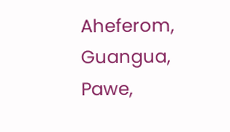Aheferom, Guangua, Pawe,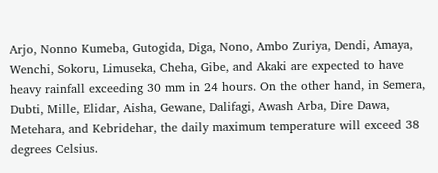Arjo, Nonno Kumeba, Gutogida, Diga, Nono, Ambo Zuriya, Dendi, Amaya, Wenchi, Sokoru, Limuseka, Cheha, Gibe, and Akaki are expected to have heavy rainfall exceeding 30 mm in 24 hours. On the other hand, in Semera, Dubti, Mille, Elidar, Aisha, Gewane, Dalifagi, Awash Arba, Dire Dawa, Metehara, and Kebridehar, the daily maximum temperature will exceed 38 degrees Celsius.